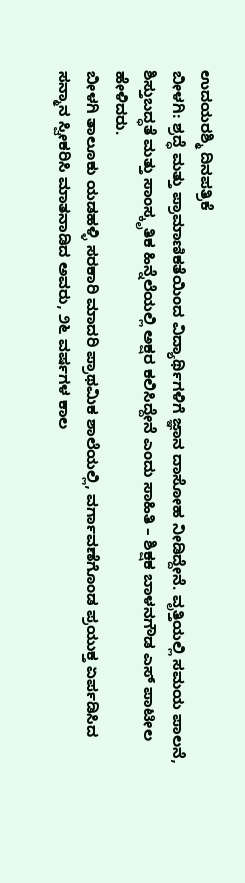ಉದಯರಶ್ಮಿ ದಿನಪತ್ರಿಕೆ
ಬೀಳಗಿ: ಶ್ರದ್ಧೆ ಮತ್ತು ಪ್ರಾಮಾಣಿಕತೆಯಿಂದ ವಿದ್ಯಾರ್ಥಿಗಳಿಗೆ ಜ್ಞಾನ ದಾಸೋಹ ನೀಡಿದ್ದೇನೆ. ವೃತ್ತಿಯಲ್ಲಿ ಸಮಯ ಪಾಲನೆ, ಶಿಸ್ತುಬದ್ಧತೆ ಮತ್ತು ಸಾಂಸ್ಕೃತಿಕ ಹಿನ್ನೆಲೆಯಲ್ಲಿ ಅಕ್ಷರ ಕಲಿಸಿದ್ದೇನೆ ಎಂದು ಸಾಹಿತಿ – ಶಿಕ್ಷಕ ಬಾಳನಗೌಡ ಎಸ್ ಪಾಟೀಲ ಹೇಳಿದರು.
ಬೀಳಗಿ ತಾಲೂಕು ಯಡಹಳ್ಳಿ ಸರಕಾರಿ ಮಾದರಿ ಪ್ರಾಥಮಿಕ ಶಾಲೆಯಲ್ಲಿ, ವರ್ಗಾವಣೆಗೊಂಡ ಪ್ರಯುಕ್ತ ಏರ್ಪಡಿಸಿದ ಸನ್ಮಾನ ಸ್ವೀಕರಿಸಿ ಮಾತನಾಡಿದ ಅವರು, ೨೬ ವರ್ಷಗಳ ಕಾಲ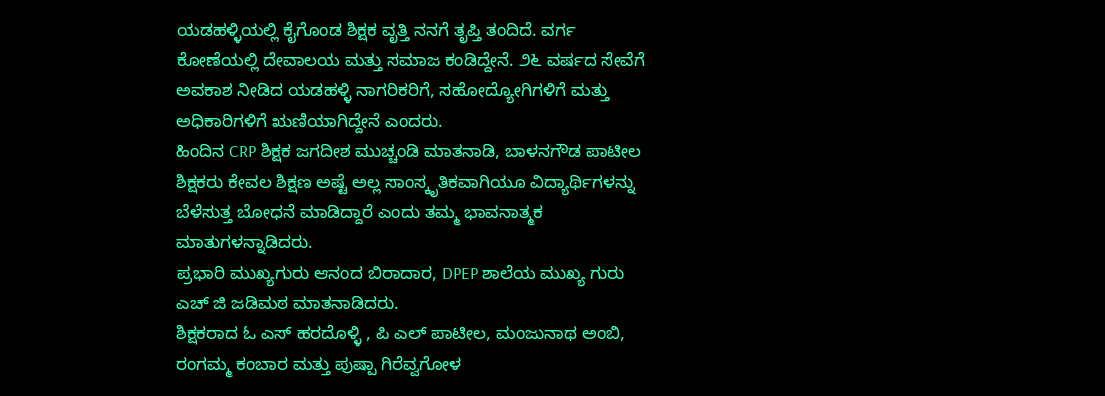ಯಡಹಳ್ಳಿಯಲ್ಲಿ ಕೈಗೊಂಡ ಶಿಕ್ಷಕ ವೃತ್ತಿ ನನಗೆ ತೃಪ್ತಿ ತಂದಿದೆ. ವರ್ಗ ಕೋಣೆಯಲ್ಲಿ ದೇವಾಲಯ ಮತ್ತು ಸಮಾಜ ಕಂಡಿದ್ದೇನೆ. ೨೬ ವರ್ಷದ ಸೇವೆಗೆ ಅವಕಾಶ ನೀಡಿದ ಯಡಹಳ್ಳಿ ನಾಗರಿಕರಿಗೆ, ಸಹೋದ್ಯೋಗಿಗಳಿಗೆ ಮತ್ತು ಅಧಿಕಾರಿಗಳಿಗೆ ಋಣಿಯಾಗಿದ್ದೇನೆ ಎಂದರು.
ಹಿಂದಿನ CRP ಶಿಕ್ಷಕ ಜಗದೀಶ ಮುಚ್ಚಂಡಿ ಮಾತನಾಡಿ, ಬಾಳನಗೌಡ ಪಾಟೀಲ ಶಿಕ್ಷಕರು ಕೇವಲ ಶಿಕ್ಷಣ ಅಷ್ಟೆ ಅಲ್ಲ ಸಾಂಸ್ಕೃತಿಕವಾಗಿಯೂ ವಿದ್ಯಾರ್ಥಿಗಳನ್ನು ಬೆಳೆಸುತ್ತ ಬೋಧನೆ ಮಾಡಿದ್ದಾರೆ ಎಂದು ತಮ್ಮ ಭಾವನಾತ್ಮಕ ಮಾತುಗಳನ್ನಾಡಿದರು.
ಪ್ರಭಾರಿ ಮುಖ್ಯಗುರು ಆನಂದ ಬಿರಾದಾರ, DPEP ಶಾಲೆಯ ಮುಖ್ಯ ಗುರು ಎಚ್ ಜಿ ಜಡಿಮಠ ಮಾತನಾಡಿದರು.
ಶಿಕ್ಷಕರಾದ ಓ ಎಸ್ ಹರದೊಳ್ಳಿ , ಪಿ ಎಲ್ ಪಾಟೀಲ, ಮಂಜುನಾಥ ಅಂಬಿ, ರಂಗಮ್ಮ ಕಂಬಾರ ಮತ್ತು ಪುಷ್ಪಾ ಗಿರೆವ್ವಗೋಳ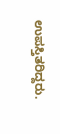ಉಪಸ್ತಿತರಿದ್ದರು.